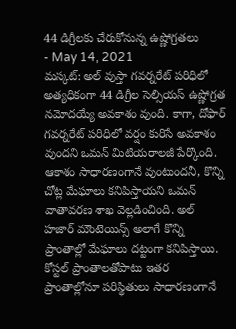44 డిగ్రీలకు చేరుకోనున్న ఉష్ణోగ్రతలు
- May 14, 2021
మస్కట్: అల్ వుస్తా గవర్నరేట్ పరిధిలో అత్యధికంగా 44 డిగ్రీల సెల్సియస్ ఉష్ణోగ్రత నమోదయ్యే అవకాశం వుంది. కాగా, దోఫార్ గవర్నరేట్ పరిధిలో వర్షం కురిసే అవకాశం వుందని ఒమన్ మిటియరాలజీ పేర్కొంది. ఆకాశం సాధారణంగానే వుంటుందనీ, కొన్ని చోట్ల మేఘాలు కనిపిస్తాయని ఒమన్ వాతావరణ శాఖ వెల్లడించింది. అల్ హజార్ మౌంటెయిన్స్ అలాగే కొన్ని ప్రాంతాల్లో మేఘాలు దట్టంగా కనిపిస్తాయి. కోస్టల్ ప్రాంతాలతోపాటు ఇతర ప్రాంతాల్లోనూ పరిస్థితులు సాధారణంగానే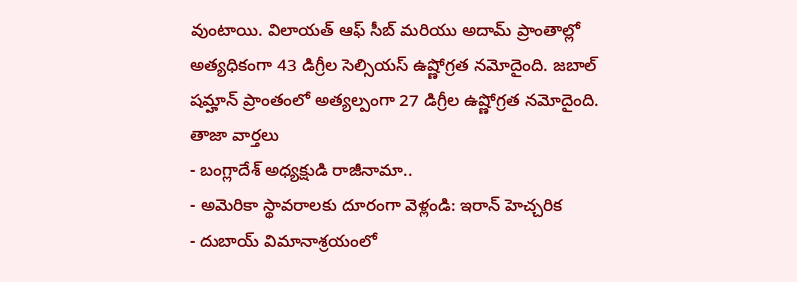వుంటాయి. విలాయత్ ఆఫ్ సీబ్ మరియు అదామ్ ప్రాంతాల్లో అత్యధికంగా 43 డిగ్రీల సెల్సియస్ ఉష్ణోగ్రత నమోదైంది. జబాల్ షమ్హాన్ ప్రాంతంలో అత్యల్పంగా 27 డిగ్రీల ఉష్ణోగ్రత నమోదైంది.
తాజా వార్తలు
- బంగ్లాదేశ్ అధ్యక్షుడి రాజీనామా..
- అమెరికా స్థావరాలకు దూరంగా వెళ్లండి: ఇరాన్ హెచ్చరిక
- దుబాయ్ విమానాశ్రయంలో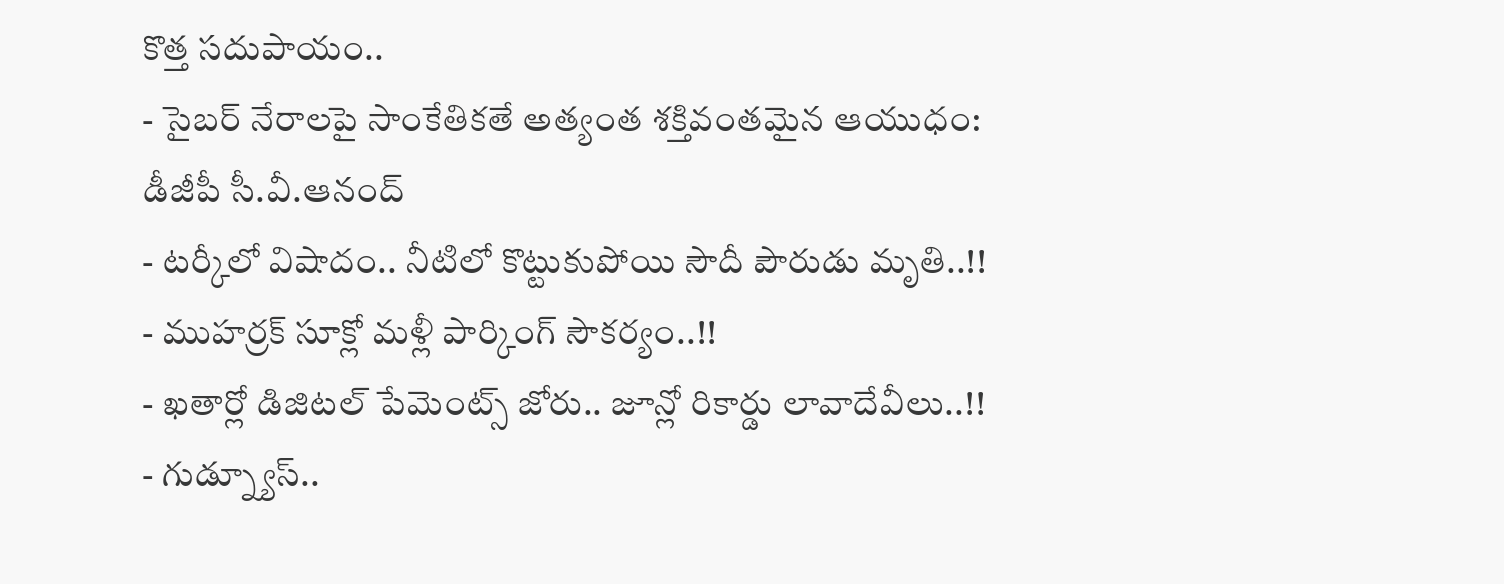కొత్త సదుపాయం..
- సైబర్ నేరాలపై సాంకేతికతే అత్యంత శక్తివంతమైన ఆయుధం: డీజీపీ సీ.వీ.ఆనంద్
- టర్కీలో విషాదం.. నీటిలో కొట్టుకుపోయి సౌదీ పౌరుడు మృతి..!!
- ముహర్రక్ సూక్లో మళ్లీ పార్కింగ్ సౌకర్యం..!!
- ఖతార్లో డిజిటల్ పేమెంట్స్ జోరు.. జూన్లో రికార్డు లావాదేవీలు..!!
- గుడ్న్యూస్..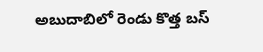అబుదాబిలో రెండు కొత్త బస్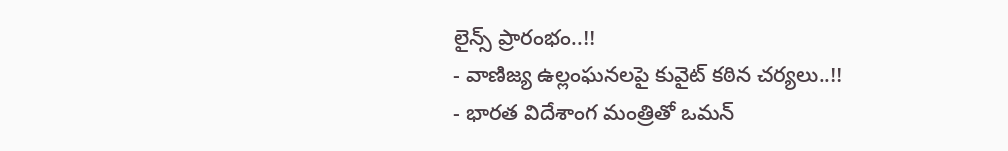లైన్స్ ప్రారంభం..!!
- వాణిజ్య ఉల్లంఘనలపై కువైట్ కఠిన చర్యలు..!!
- భారత విదేశాంగ మంత్రితో ఒమన్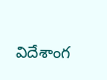విదేశాంగ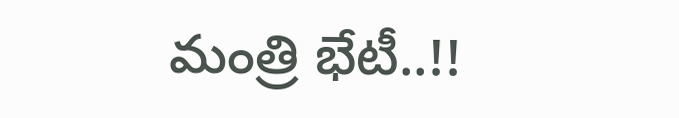మంత్రి భేటీ..!!